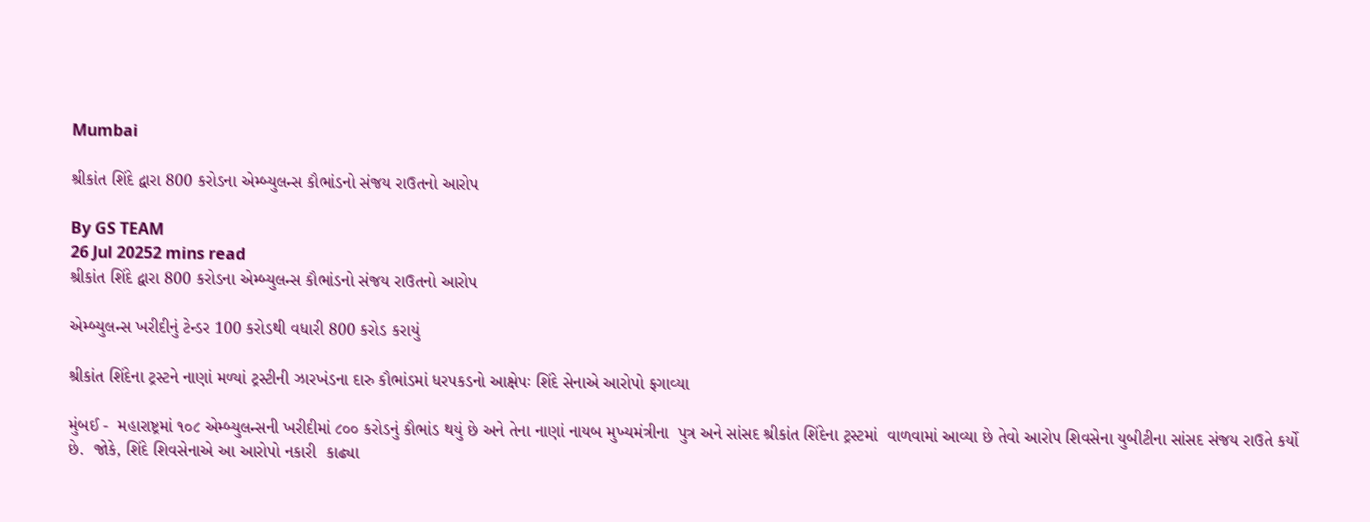Mumbai

શ્રીકાંત શિંદે દ્વારા 800 કરોડના એમ્બ્યુલન્સ કૌભાંડનો સંજય રાઉતનો આરોપ

By GS TEAM
26 Jul 20252 mins read
શ્રીકાંત શિંદે દ્વારા 800 કરોડના એમ્બ્યુલન્સ કૌભાંડનો સંજય રાઉતનો આરોપ

એમ્બ્યુલન્સ ખરીદીનું ટેન્ડર 100 કરોડથી વધારી 800 કરોડ કરાયું

શ્રીકાંત શિંદેના ટ્રસ્ટને નાણાં મળ્યાં ટ્રસ્ટીની ઝારખંડના દારુ કૌભાંડમાં ધરપકડનો આક્ષેપઃ શિંદે સેનાએ આરોપો ફગાવ્યા

મુંબઈ -  મહારાષ્ટ્રમાં ૧૦૮ એમ્બ્યુલન્સની ખરીદીમાં ૮૦૦ કરોડનું કૌભાંડ થયું છે અને તેના નાણાં નાયબ મુખ્યમંત્રીના  પુત્ર અને સાંસદ શ્રીકાંત શિંદેના ટ્રસ્ટમાં  વાળવામાં આવ્યા છે તેવો આરોપ શિવસેના યુબીટીના સાંસદ સંજય રાઉતે કર્યો છે.  જોકે, શિંદે શિવસેનાએ આ આરોપો નકારી  કાઢ્યા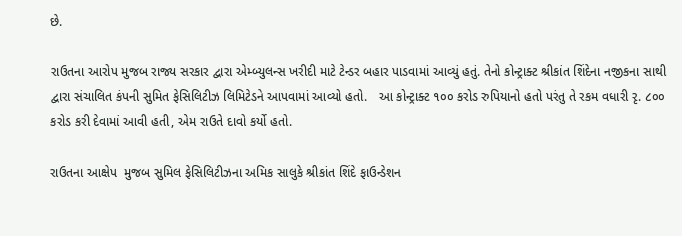છે.

રાઉતના આરોપ મુજબ રાજ્ય સરકાર દ્વારા એમ્બ્યુલન્સ ખરીદી માટે ટેન્ડર બહાર પાડવામાં આવ્યું હતું. તેનો કોન્ટ્રાક્ટ શ્રીકાંત શિંદેના નજીકના સાથી દ્વારા સંચાલિત કંપની સુમિત ફેસિલિટીઝ લિમિટેડને આપવામાં આવ્યો હતો.   આ કોન્ટ્રાક્ટ ૧૦૦ કરોડ રુપિયાનો હતો પરંતુ તે રકમ વધારી રૃ. ૮૦૦ કરોડ કરી દેવામાં આવી હતી, એમ રાઉતે દાવો કર્યો હતો.

રાઉતના આક્ષેપ  મુજબ સુમિલ ફેસિલિટીઝના અમિક સાલુકે શ્રીકાંત શિંદે ફાઉન્ડેશન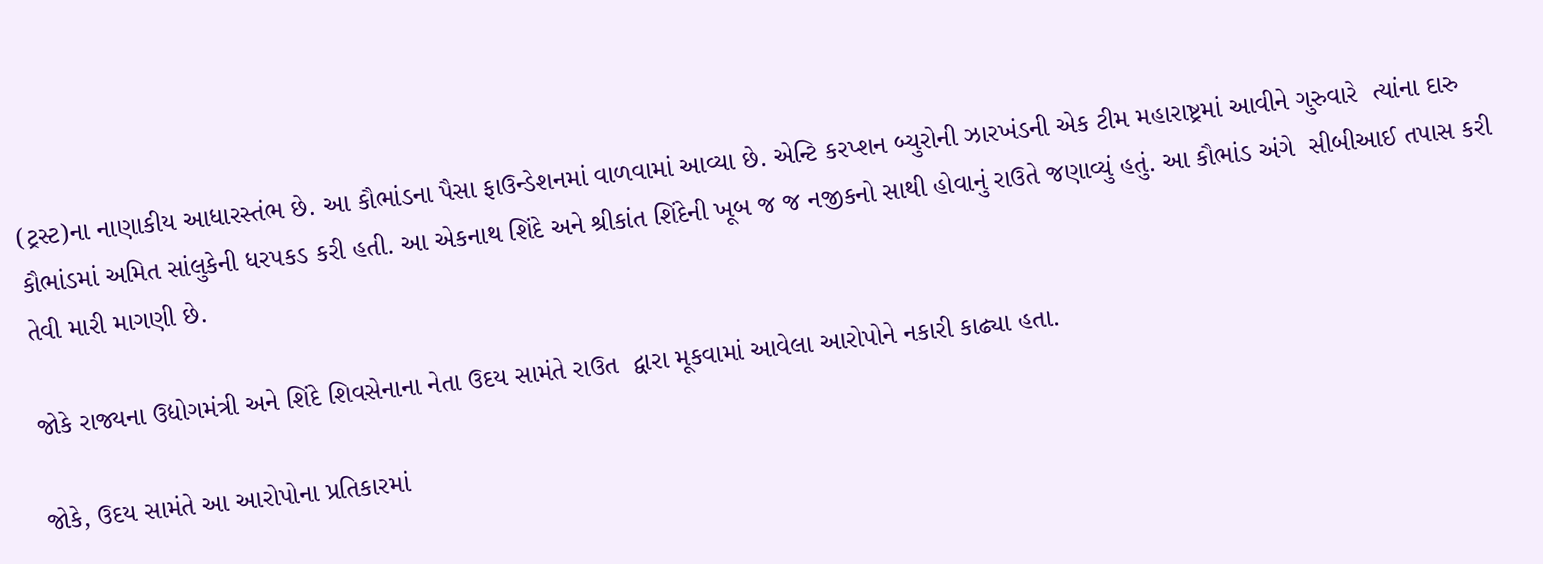(ટ્રસ્ટ)ના નાણાકીય આધારસ્તંભ છે. આ કૌભાંડના પૈસા ફાઉન્ડેશનમાં વાળવામાં આવ્યા છે. એન્ટિ કરપ્શન બ્યુરોની ઝારખંડની એક ટીમ મહારાષ્ટ્રમાં આવીને ગુરુવારે  ત્યાંના દારુ કૌભાંડમાં અમિત સાંલુકેની ધરપકડ કરી હતી. આ એકનાથ શિંદે અને શ્રીકાંત શિંદેની ખૂબ જ જ નજીકનો સાથી હોવાનું રાઉતે જણાવ્યું હતું. આ કૌભાંડ અંગે  સીબીઆઈ તપાસ કરી તેવી મારી માગણી છે.

જોકે રાજ્યના ઉદ્યોગમંત્રી અને શિંદે શિવસેનાના નેતા ઉદય સામંતે રાઉત  દ્વારા મૂકવામાં આવેલા આરોપોને નકારી કાઢ્યા હતા.

જોકે, ઉદય સામંતે આ આરોપોના પ્રતિકારમાં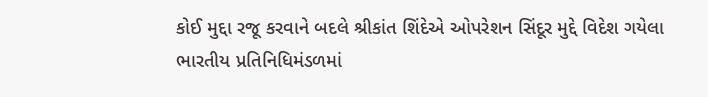કોઈ મુદ્દા રજૂ કરવાને બદલે શ્રીકાંત શિંદેએ ઓપરેશન સિંદૂર મુદ્દે વિદેશ ગયેલા  ભારતીય પ્રતિનિધિમંડળમાં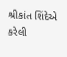શ્રીકાંત શિંદેએ કરેલી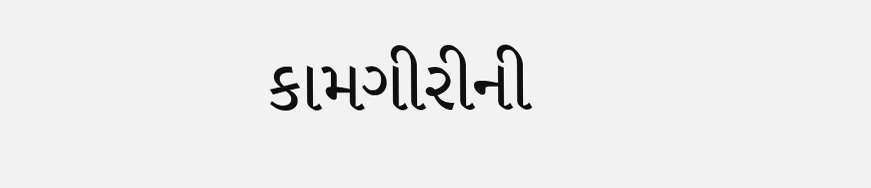કામગીરીની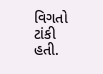વિગતો ટાંકી  હતી.